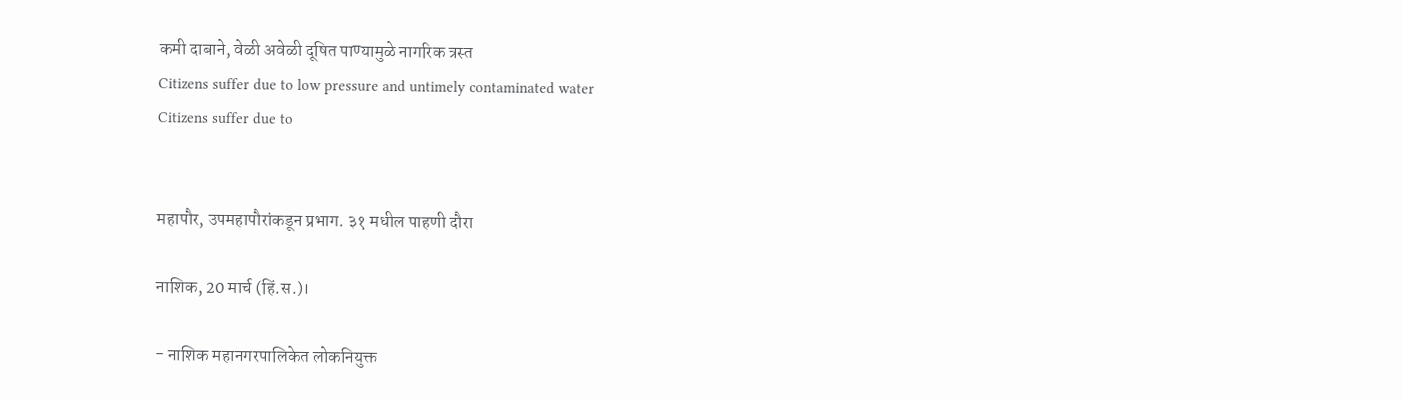कमी दाबाने, वेळी अवेळी दूषित पाण्यामुळे नागरिक त्रस्त
Citizens suffer due to low pressure and untimely contaminated water
Citizens suffer due to


महापौर, उपमहापौरांकडून प्रभाग. ३१ मधील पाहणी दौरा

नाशिक, 20 मार्च (हिं.स.)।

- नाशिक महानगरपालिकेत लोकनियुक्त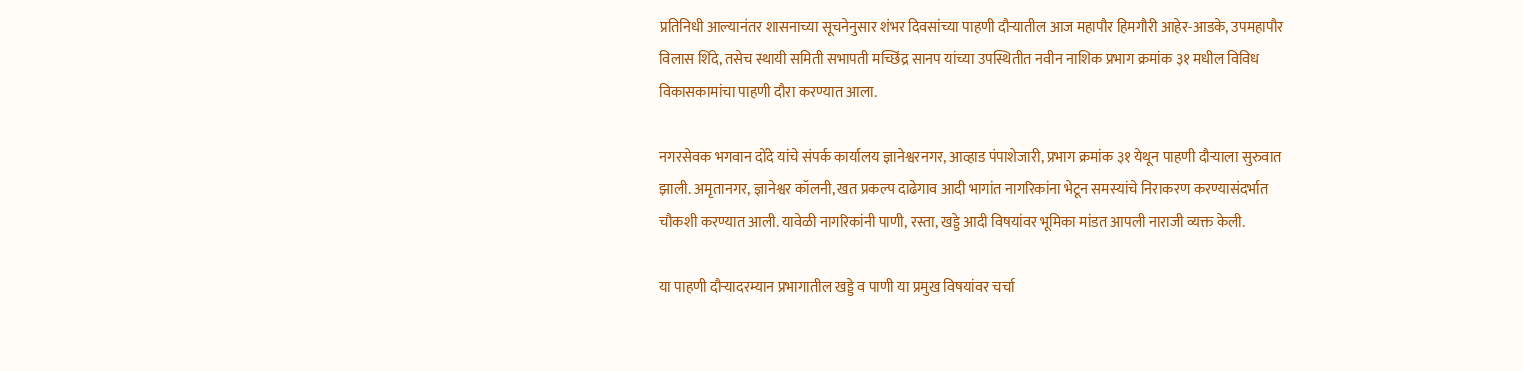प्रतिनिधी आल्यानंतर शासनाच्या सूचनेनुसार शंभर दिवसांच्या पाहणी दौऱ्यातील आज महापौर हिमगौरी आहेर-आडके, उपमहापौर विलास शिंदे, तसेच स्थायी समिती सभापती मच्छिंद्र सानप यांच्या उपस्थितीत नवीन नाशिक प्रभाग क्रमांक ३१ मधील विविध विकासकामांचा पाहणी दौरा करण्यात आला.

नगरसेवक भगवान दोंदे यांचे संपर्क कार्यालय ज्ञानेश्वरनगर, आव्हाड पंपाशेजारी, प्रभाग क्रमांक ३१ येथून पाहणी दौऱ्याला सुरुवात झाली. अमृतानगर, ज्ञानेश्वर कॉलनी, खत प्रकल्प दाढेगाव आदी भागांत नागरिकांना भेटून समस्यांचे निराकरण करण्यासंदर्भात चौकशी करण्यात आली. यावेळी नागरिकांनी पाणी, रस्ता, खड्डे आदी विषयांवर भूमिका मांडत आपली नाराजी व्यक्त केली.

या पाहणी दौऱ्यादरम्यान प्रभागातील खड्डे व पाणी या प्रमुख विषयांवर चर्चा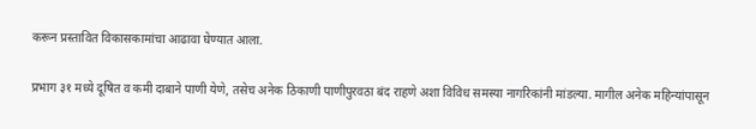करून प्रस्तावित विकासकामांचा आढावा घेण्यात आला.

प्रभाग ३१ मध्ये दूषित व कमी दाबाने पाणी येणे, तसेच अनेक ठिकाणी पाणीपुरवठा बंद राहणे अशा विविध समस्या नागरिकांनी मांडल्या. मागील अनेक महिन्यांपासून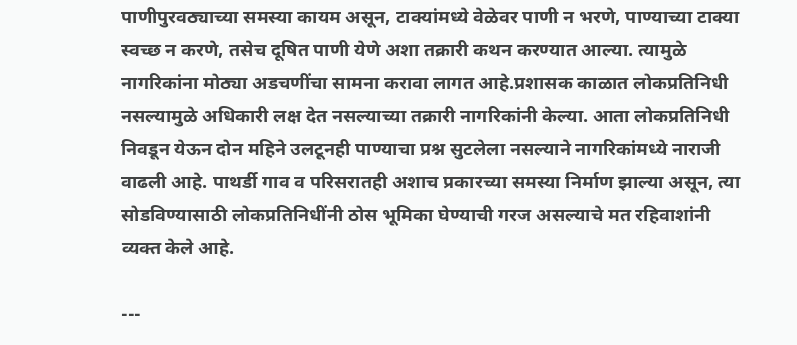पाणीपुरवठ्याच्या समस्या कायम असून, टाक्यांमध्ये वेळेवर पाणी न भरणे, पाण्याच्या टाक्या स्वच्छ न करणे, तसेच दूषित पाणी येणे अशा तक्रारी कथन करण्यात आल्या. त्यामुळे नागरिकांना मोठ्या अडचणींचा सामना करावा लागत आहे.प्रशासक काळात लोकप्रतिनिधी नसल्यामुळे अधिकारी लक्ष देत नसल्याच्या तक्रारी नागरिकांनी केल्या. आता लोकप्रतिनिधी निवडून येऊन दोन महिने उलटूनही पाण्याचा प्रश्न सुटलेला नसल्याने नागरिकांमध्ये नाराजी वाढली आहे. पाथर्डी गाव व परिसरातही अशाच प्रकारच्या समस्या निर्माण झाल्या असून, त्या सोडविण्यासाठी लोकप्रतिनिधींनी ठोस भूमिका घेण्याची गरज असल्याचे मत रहिवाशांनी व्यक्त केले आहे.

---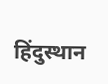हिंदुस्थान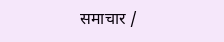समाचार /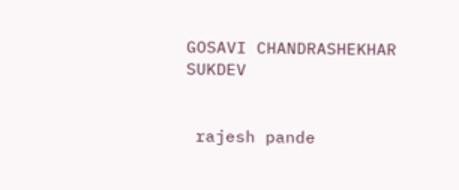GOSAVI CHANDRASHEKHAR SUKDEV


 rajesh pande